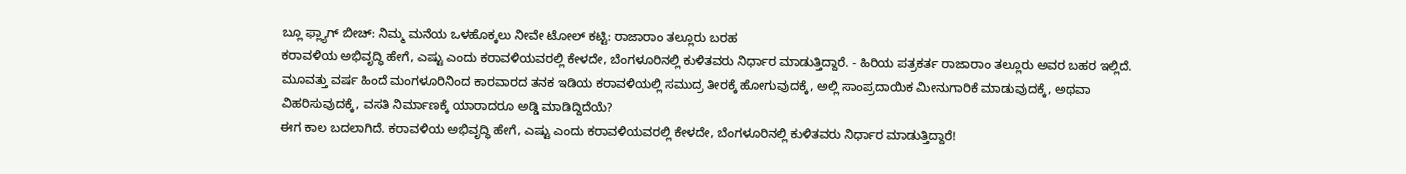ಬ್ಲೂ ಫ್ಲ್ಯಾಗ್ ಬೀಚ್: ನಿಮ್ಮ ಮನೆಯ ಒಳಹೊಕ್ಕಲು ನೀವೇ ಟೋಲ್ ಕಟ್ಟಿ: ರಾಜಾರಾಂ ತಲ್ಲೂರು ಬರಹ
ಕರಾವಳಿಯ ಅಭಿವೃದ್ಧಿ ಹೇಗೆ, ಎಷ್ಟು ಎಂದು ಕರಾವಳಿಯವರಲ್ಲಿ ಕೇಳದೇ, ಬೆಂಗಳೂರಿನಲ್ಲಿ ಕುಳಿತವರು ನಿರ್ಧಾರ ಮಾಡುತ್ತಿದ್ದಾರೆ. - ಹಿರಿಯ ಪತ್ರಕರ್ತ ರಾಜಾರಾಂ ತಲ್ಲೂರು ಅವರ ಬಹರ ಇಲ್ಲಿದೆ.
ಮೂವತ್ತು ವರ್ಷ ಹಿಂದೆ ಮಂಗಳೂರಿನಿಂದ ಕಾರವಾರದ ತನಕ ಇಡಿಯ ಕರಾವಳಿಯಲ್ಲಿ ಸಮುದ್ರ ತೀರಕ್ಕೆ ಹೋಗುವುದಕ್ಕೆ, ಅಲ್ಲಿ ಸಾಂಪ್ರದಾಯಿಕ ಮೀನುಗಾರಿಕೆ ಮಾಡುವುದಕ್ಕೆ, ಅಥವಾ ವಿಹರಿಸುವುದಕ್ಕೆ, ವಸತಿ ನಿರ್ಮಾಣಕ್ಕೆ ಯಾರಾದರೂ ಅಡ್ಡಿ ಮಾಡಿದ್ದಿದೆಯೆ?
ಈಗ ಕಾಲ ಬದಲಾಗಿದೆ. ಕರಾವಳಿಯ ಅಭಿವೃದ್ಧಿ ಹೇಗೆ, ಎಷ್ಟು ಎಂದು ಕರಾವಳಿಯವರಲ್ಲಿ ಕೇಳದೇ, ಬೆಂಗಳೂರಿನಲ್ಲಿ ಕುಳಿತವರು ನಿರ್ಧಾರ ಮಾಡುತ್ತಿದ್ದಾರೆ!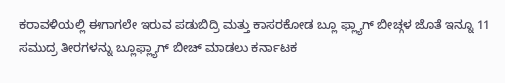ಕರಾವಳಿಯಲ್ಲಿ ಈಗಾಗಲೇ ಇರುವ ಪಡುಬಿದ್ರಿ ಮತ್ತು ಕಾಸರಕೋಡ ಬ್ಲೂ ಫ್ಲ್ಯಾಗ್ ಬೀಚ್ಗಳ ಜೊತೆ ಇನ್ನೂ 11 ಸಮುದ್ರ ತೀರಗಳನ್ನು ಬ್ಲೂಫ್ಲ್ಯಾಗ್ ಬೀಚ್ ಮಾಡಲು ಕರ್ನಾಟಕ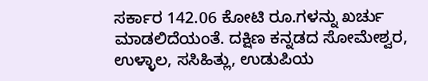ಸರ್ಕಾರ 142.06 ಕೋಟಿ ರೂ.ಗಳನ್ನು ಖರ್ಚು ಮಾಡಲಿದೆಯಂತೆ. ದಕ್ಷಿಣ ಕನ್ನಡದ ಸೋಮೇಶ್ವರ, ಉಳ್ಳಾಲ, ಸಸಿಹಿತ್ಲು, ಉಡುಪಿಯ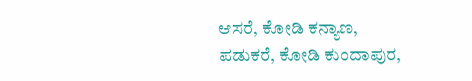ಆಸರೆ, ಕೋಡಿ ಕನ್ಯಾಣ, ಪಡುಕರೆ, ಕೋಡಿ ಕುಂದಾಪುರ,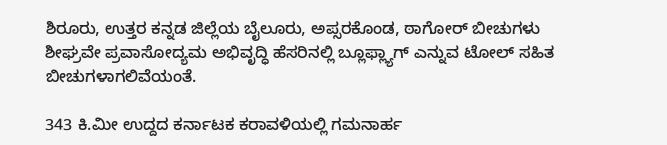ಶಿರೂರು, ಉತ್ತರ ಕನ್ನಡ ಜಿಲ್ಲೆಯ ಬೈಲೂರು, ಅಪ್ಸರಕೊಂಡ, ಠಾಗೋರ್ ಬೀಚುಗಳು ಶೀಘ್ರವೇ ಪ್ರವಾಸೋದ್ಯಮ ಅಭಿವೃದ್ಧಿ ಹೆಸರಿನಲ್ಲಿ ಬ್ಲೂಫ್ಲ್ಯಾಗ್ ಎನ್ನುವ ಟೋಲ್ ಸಹಿತ ಬೀಚುಗಳಾಗಲಿವೆಯಂತೆ.

343 ಕಿ.ಮೀ ಉದ್ದದ ಕರ್ನಾಟಕ ಕರಾವಳಿಯಲ್ಲಿ ಗಮನಾರ್ಹ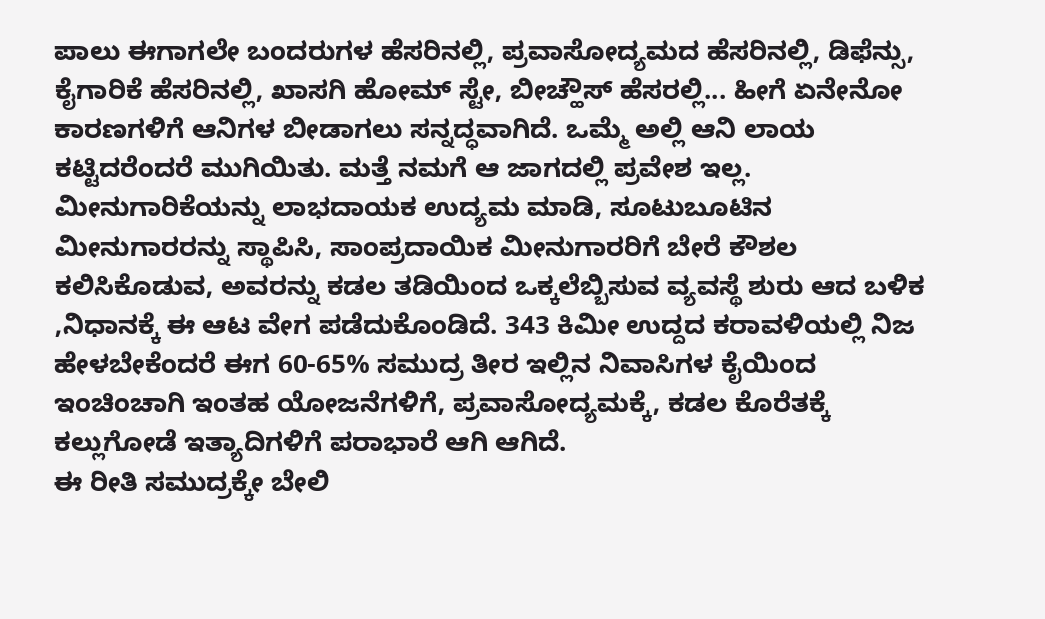ಪಾಲು ಈಗಾಗಲೇ ಬಂದರುಗಳ ಹೆಸರಿನಲ್ಲಿ, ಪ್ರವಾಸೋದ್ಯಮದ ಹೆಸರಿನಲ್ಲಿ, ಡಿಫೆನ್ಸು, ಕೈಗಾರಿಕೆ ಹೆಸರಿನಲ್ಲಿ, ಖಾಸಗಿ ಹೋಮ್ ಸ್ಟೇ, ಬೀಚ್ಹೌಸ್ ಹೆಸರಲ್ಲಿ... ಹೀಗೆ ಏನೇನೋ ಕಾರಣಗಳಿಗೆ ಆನಿಗಳ ಬೀಡಾಗಲು ಸನ್ನದ್ಧವಾಗಿದೆ. ಒಮ್ಮೆ ಅಲ್ಲಿ ಆನಿ ಲಾಯ ಕಟ್ಟಿದರೆಂದರೆ ಮುಗಿಯಿತು. ಮತ್ತೆ ನಮಗೆ ಆ ಜಾಗದಲ್ಲಿ ಪ್ರವೇಶ ಇಲ್ಲ. ಮೀನುಗಾರಿಕೆಯನ್ನು ಲಾಭದಾಯಕ ಉದ್ಯಮ ಮಾಡಿ, ಸೂಟುಬೂಟಿನ ಮೀನುಗಾರರನ್ನು ಸ್ಥಾಪಿಸಿ, ಸಾಂಪ್ರದಾಯಿಕ ಮೀನುಗಾರರಿಗೆ ಬೇರೆ ಕೌಶಲ ಕಲಿಸಿಕೊಡುವ, ಅವರನ್ನು ಕಡಲ ತಡಿಯಿಂದ ಒಕ್ಕಲೆಬ್ಬಿಸುವ ವ್ಯವಸ್ಥೆ ಶುರು ಆದ ಬಳಿಕ ,ನಿಧಾನಕ್ಕೆ ಈ ಆಟ ವೇಗ ಪಡೆದುಕೊಂಡಿದೆ. 343 ಕಿಮೀ ಉದ್ದದ ಕರಾವಳಿಯಲ್ಲಿ ನಿಜ ಹೇಳಬೇಕೆಂದರೆ ಈಗ 60-65% ಸಮುದ್ರ ತೀರ ಇಲ್ಲಿನ ನಿವಾಸಿಗಳ ಕೈಯಿಂದ ಇಂಚಿಂಚಾಗಿ ಇಂತಹ ಯೋಜನೆಗಳಿಗೆ, ಪ್ರವಾಸೋದ್ಯಮಕ್ಕೆ, ಕಡಲ ಕೊರೆತಕ್ಕೆ ಕಲ್ಲುಗೋಡೆ ಇತ್ಯಾದಿಗಳಿಗೆ ಪರಾಭಾರೆ ಆಗಿ ಆಗಿದೆ.
ಈ ರೀತಿ ಸಮುದ್ರಕ್ಕೇ ಬೇಲಿ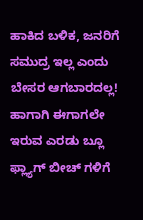ಹಾಕಿದ ಬಳಿಕ, ಜನರಿಗೆ ಸಮುದ್ರ ಇಲ್ಲ ಎಂದು ಬೇಸರ ಆಗಬಾರದಲ್ಲ! ಹಾಗಾಗಿ ಈಗಾಗಲೇ ಇರುವ ಎರಡು ಬ್ಲೂ ಫ್ಲ್ಯಾಗ್ ಬೀಚ್ ಗಳಿಗೆ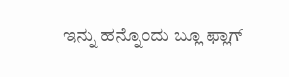ಇನ್ನು ಹನ್ನೊಂದು ಬ್ಲೂ ಫ್ಲಾಗ್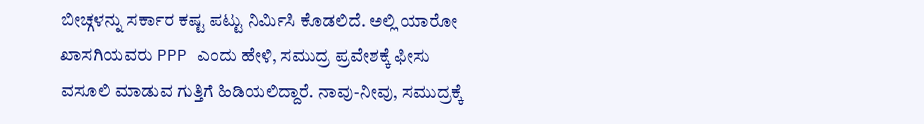ಬೀಚ್ಗಳನ್ನು ಸರ್ಕಾರ ಕಷ್ಟ ಪಟ್ಟು ನಿರ್ಮಿಸಿ ಕೊಡಲಿದೆ. ಅಲ್ಲಿ ಯಾರೋ ಖಾಸಗಿಯವರು PPP ಎಂದು ಹೇಳಿ, ಸಮುದ್ರ ಪ್ರವೇಶಕ್ಕೆ ಫೀಸು ವಸೂಲಿ ಮಾಡುವ ಗುತ್ತಿಗೆ ಹಿಡಿಯಲಿದ್ದಾರೆ. ನಾವು-ನೀವು, ಸಮುದ್ರಕ್ಕೆ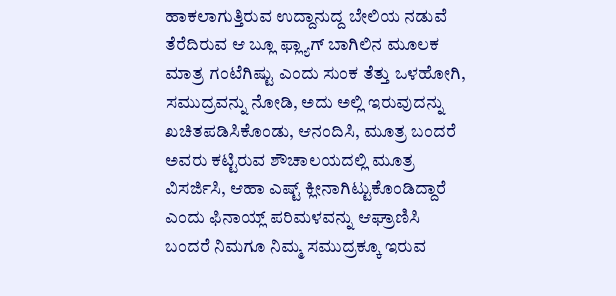ಹಾಕಲಾಗುತ್ತಿರುವ ಉದ್ದಾನುದ್ದ ಬೇಲಿಯ ನಡುವೆ ತೆರೆದಿರುವ ಆ ಬ್ಲೂ ಫ್ಲ್ಯಾಗ್ ಬಾಗಿಲಿನ ಮೂಲಕ ಮಾತ್ರ ಗಂಟೆಗಿಷ್ಟು ಎಂದು ಸುಂಕ ತೆತ್ತು ಒಳಹೋಗಿ, ಸಮುದ್ರವನ್ನು ನೋಡಿ, ಅದು ಅಲ್ಲಿ ಇರುವುದನ್ನು ಖಚಿತಪಡಿಸಿಕೊಂಡು, ಆನಂದಿಸಿ, ಮೂತ್ರ ಬಂದರೆ ಅವರು ಕಟ್ಟಿರುವ ಶೌಚಾಲಯದಲ್ಲಿ ಮೂತ್ರ ವಿಸರ್ಜಿಸಿ, ಆಹಾ ಎಷ್ಟ್ ಕ್ಲೀನಾಗಿಟ್ಟುಕೊಂಡಿದ್ದಾರೆ ಎಂದು ಫಿನಾಯ್ಲ್ ಪರಿಮಳವನ್ನು ಆಘ್ರಾಣಿಸಿ ಬಂದರೆ ನಿಮಗೂ ನಿಮ್ಮ ಸಮುದ್ರಕ್ಕೂ ಇರುವ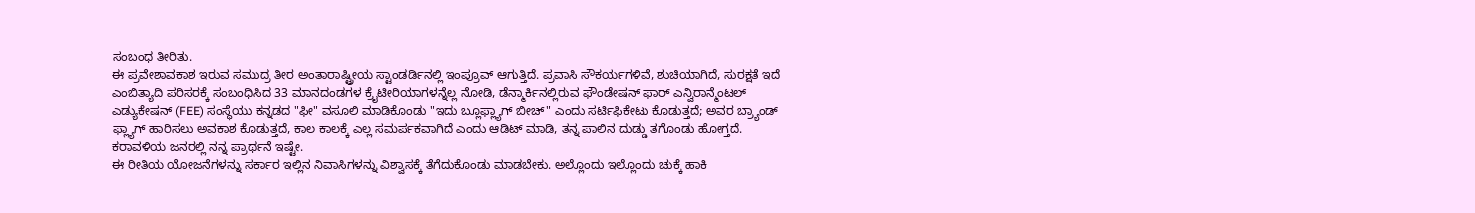ಸಂಬಂಧ ತೀರಿತು.
ಈ ಪ್ರವೇಶಾವಕಾಶ ಇರುವ ಸಮುದ್ರ ತೀರ ಅಂತಾರಾಷ್ಟ್ರೀಯ ಸ್ಟಾಂಡರ್ಡಿನಲ್ಲಿ ಇಂಪ್ರೂವ್ ಆಗುತ್ತಿದೆ. ಪ್ರವಾಸಿ ಸೌಕರ್ಯಗಳಿವೆ, ಶುಚಿಯಾಗಿದೆ, ಸುರಕ್ಷತೆ ಇದೆ ಎಂಬಿತ್ಯಾದಿ ಪರಿಸರಕ್ಕೆ ಸಂಬಂಧಿಸಿದ 33 ಮಾನದಂಡಗಳ ಕ್ರೈಟೀರಿಯಾಗಳನ್ನೆಲ್ಲ ನೋಡಿ, ಡೆನ್ಮಾರ್ಕಿನಲ್ಲಿರುವ ಫೌಂಡೇಷನ್ ಫಾರ್ ಎನ್ವಿರಾನ್ಮೆಂಟಲ್ ಎಡ್ಯುಕೇಷನ್ (FEE) ಸಂಸ್ಥೆಯು ಕನ್ನಡದ "ಫೀ" ವಸೂಲಿ ಮಾಡಿಕೊಂಡು "ಇದು ಬ್ಲೂಫ್ಲ್ಯಾಗ್ ಬೀಚ್" ಎಂದು ಸರ್ಟಿಫಿಕೇಟು ಕೊಡುತ್ತದೆ; ಅವರ ಬ್ರ್ಯಾಂಡ್ ಫ್ಲ್ಯಾಗ್ ಹಾರಿಸಲು ಅವಕಾಶ ಕೊಡುತ್ತದೆ, ಕಾಲ ಕಾಲಕ್ಕೆ ಎಲ್ಲ ಸಮರ್ಪಕವಾಗಿದೆ ಎಂದು ಆಡಿಟ್ ಮಾಡಿ, ತನ್ನ ಪಾಲಿನ ದುಡ್ಡು ತಗೊಂಡು ಹೋಗ್ತದೆ.
ಕರಾವಳಿಯ ಜನರಲ್ಲಿ ನನ್ನ ಪ್ರಾರ್ಥನೆ ಇಷ್ಟೇ.
ಈ ರೀತಿಯ ಯೋಜನೆಗಳನ್ನು ಸರ್ಕಾರ ಇಲ್ಲಿನ ನಿವಾಸಿಗಳನ್ನು ವಿಶ್ವಾಸಕ್ಕೆ ತೆಗೆದುಕೊಂಡು ಮಾಡಬೇಕು. ಅಲ್ಲೊಂದು ಇಲ್ಲೊಂದು ಚುಕ್ಕೆ ಹಾಕಿ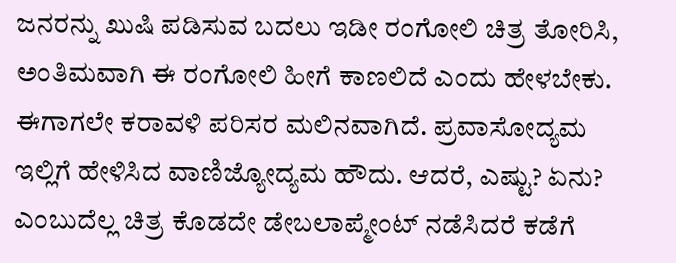ಜನರನ್ನು ಖುಷಿ ಪಡಿಸುವ ಬದಲು ಇಡೀ ರಂಗೋಲಿ ಚಿತ್ರ ತೋರಿಸಿ, ಅಂತಿಮವಾಗಿ ಈ ರಂಗೋಲಿ ಹೀಗೆ ಕಾಣಲಿದೆ ಎಂದು ಹೇಳಬೇಕು. ಈಗಾಗಲೇ ಕರಾವಳಿ ಪರಿಸರ ಮಲಿನವಾಗಿದೆ. ಪ್ರವಾಸೋದ್ಯಮ ಇಲ್ಲಿಗೆ ಹೇಳಿಸಿದ ವಾಣಿಜ್ಯೋದ್ಯಮ ಹೌದು. ಆದರೆ, ಎಷ್ಟು? ಏನು? ಎಂಬುದೆಲ್ಲ ಚಿತ್ರ ಕೊಡದೇ ಡೇಬಲಾಪ್ಮೇಂಟ್ ನಡೆಸಿದರೆ ಕಡೆಗೆ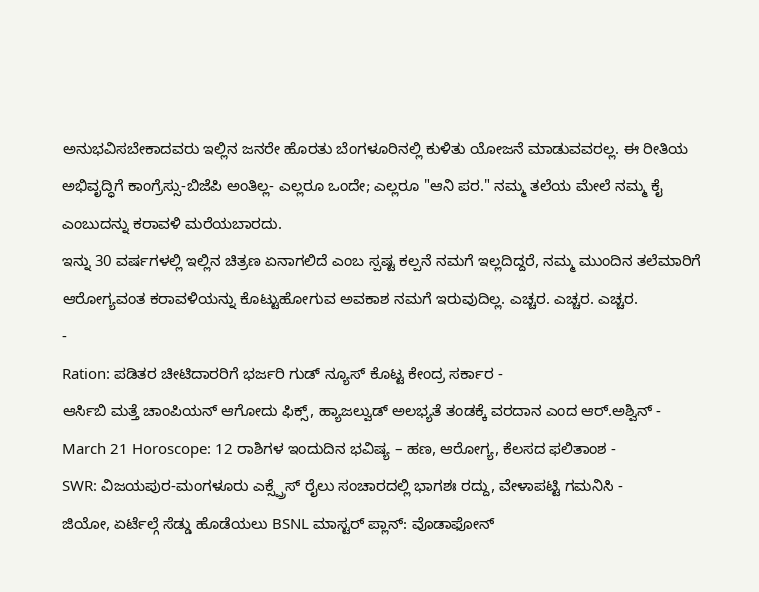ಅನುಭವಿಸಬೇಕಾದವರು ಇಲ್ಲಿನ ಜನರೇ ಹೊರತು ಬೆಂಗಳೂರಿನಲ್ಲಿ ಕುಳಿತು ಯೋಜನೆ ಮಾಡುವವರಲ್ಲ. ಈ ರೀತಿಯ ಅಭಿವೃದ್ಧಿಗೆ ಕಾಂಗ್ರೆಸ್ಸು-ಬಿಜೆಪಿ ಅಂತಿಲ್ಲ- ಎಲ್ಲರೂ ಒಂದೇ; ಎಲ್ಲರೂ "ಆನಿ ಪರ." ನಮ್ಮ ತಲೆಯ ಮೇಲೆ ನಮ್ಮ ಕೈ ಎಂಬುದನ್ನು ಕರಾವಳಿ ಮರೆಯಬಾರದು.
ಇನ್ನು 30 ವರ್ಷಗಳಲ್ಲಿ ಇಲ್ಲಿನ ಚಿತ್ರಣ ಏನಾಗಲಿದೆ ಎಂಬ ಸ್ಪಷ್ಟ ಕಲ್ಪನೆ ನಮಗೆ ಇಲ್ಲದಿದ್ದರೆ, ನಮ್ಮ ಮುಂದಿನ ತಲೆಮಾರಿಗೆ ಆರೋಗ್ಯವಂತ ಕರಾವಳಿಯನ್ನು ಕೊಟ್ಟುಹೋಗುವ ಅವಕಾಶ ನಮಗೆ ಇರುವುದಿಲ್ಲ. ಎಚ್ಚರ. ಎಚ್ಚರ. ಎಚ್ಚರ.
-
Ration: ಪಡಿತರ ಚೀಟಿದಾರರಿಗೆ ಭರ್ಜರಿ ಗುಡ್ ನ್ಯೂಸ್ ಕೊಟ್ಟ ಕೇಂದ್ರ ಸರ್ಕಾರ -
ಆರ್ಸಿಬಿ ಮತ್ತೆ ಚಾಂಪಿಯನ್ ಆಗೋದು ಫಿಕ್ಸ್, ಹ್ಯಾಜಲ್ವುಡ್ ಅಲಭ್ಯತೆ ತಂಡಕ್ಕೆ ವರದಾನ ಎಂದ ಆರ್.ಅಶ್ವಿನ್ -
March 21 Horoscope: 12 ರಾಶಿಗಳ ಇಂದುದಿನ ಭವಿಷ್ಯ – ಹಣ, ಆರೋಗ್ಯ, ಕೆಲಸದ ಫಲಿತಾಂಶ -
SWR: ವಿಜಯಪುರ-ಮಂಗಳೂರು ಎಕ್ಸ್ಪ್ರೆಸ್ ರೈಲು ಸಂಚಾರದಲ್ಲಿ ಭಾಗಶಃ ರದ್ದು, ವೇಳಾಪಟ್ಟಿ ಗಮನಿಸಿ -
ಜಿಯೋ, ಏರ್ಟೆಲ್ಗೆ ಸೆಡ್ಡು ಹೊಡೆಯಲು BSNL ಮಾಸ್ಟರ್ ಪ್ಲಾನ್: ವೊಡಾಫೋನ್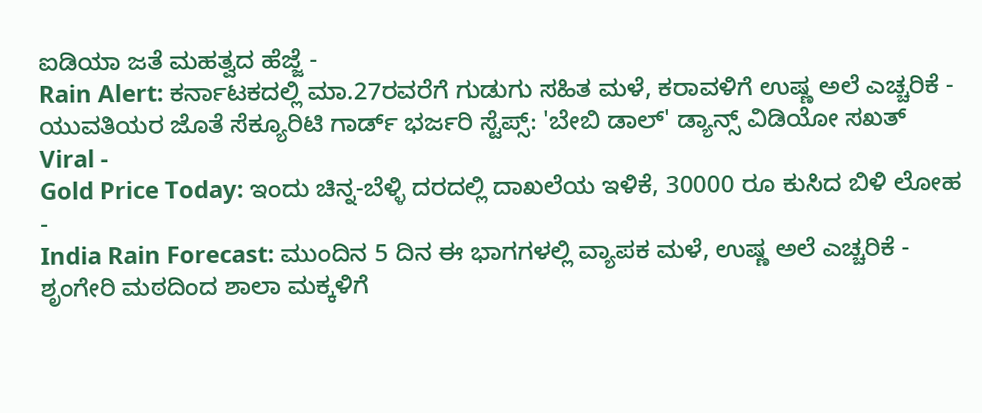ಐಡಿಯಾ ಜತೆ ಮಹತ್ವದ ಹೆಜ್ಜೆ -
Rain Alert: ಕರ್ನಾಟಕದಲ್ಲಿ ಮಾ.27ರವರೆಗೆ ಗುಡುಗು ಸಹಿತ ಮಳೆ, ಕರಾವಳಿಗೆ ಉಷ್ಣ ಅಲೆ ಎಚ್ಚರಿಕೆ -
ಯುವತಿಯರ ಜೊತೆ ಸೆಕ್ಯೂರಿಟಿ ಗಾರ್ಡ್ ಭರ್ಜರಿ ಸ್ಟೆಪ್ಸ್: 'ಬೇಬಿ ಡಾಲ್' ಡ್ಯಾನ್ಸ್ ವಿಡಿಯೋ ಸಖತ್ Viral -
Gold Price Today: ಇಂದು ಚಿನ್ನ-ಬೆಳ್ಳಿ ದರದಲ್ಲಿ ದಾಖಲೆಯ ಇಳಿಕೆ, 30000 ರೂ ಕುಸಿದ ಬಿಳಿ ಲೋಹ -
India Rain Forecast: ಮುಂದಿನ 5 ದಿನ ಈ ಭಾಗಗಳಲ್ಲಿ ವ್ಯಾಪಕ ಮಳೆ, ಉಷ್ಣ ಅಲೆ ಎಚ್ಚರಿಕೆ -
ಶೃಂಗೇರಿ ಮಠದಿಂದ ಶಾಲಾ ಮಕ್ಕಳಿಗೆ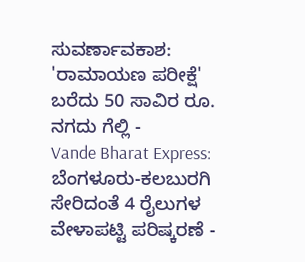ಸುವರ್ಣಾವಕಾಶ: 'ರಾಮಾಯಣ ಪರೀಕ್ಷೆ' ಬರೆದು 50 ಸಾವಿರ ರೂ. ನಗದು ಗೆಲ್ಲಿ -
Vande Bharat Express: ಬೆಂಗಳೂರು-ಕಲಬುರಗಿ ಸೇರಿದಂತೆ 4 ರೈಲುಗಳ ವೇಳಾಪಟ್ಟಿ ಪರಿಷ್ಕರಣೆ -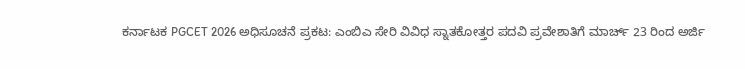ಕರ್ನಾಟಕ PGCET 2026 ಅಧಿಸೂಚನೆ ಪ್ರಕಟ: ಎಂಬಿಎ ಸೇರಿ ವಿವಿಧ ಸ್ನಾತಕೋತ್ತರ ಪದವಿ ಪ್ರವೇಶಾತಿಗೆ ಮಾರ್ಚ್ 23 ರಿಂದ ಅರ್ಜಿ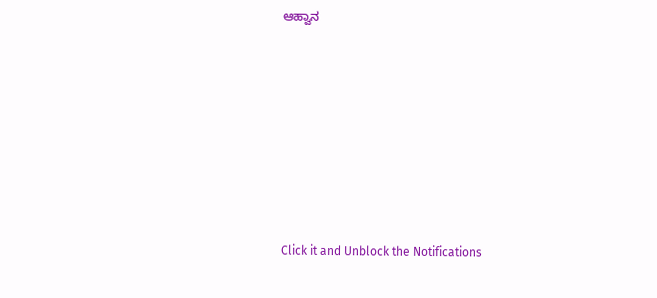ಆಹ್ವಾನ












Click it and Unblock the Notifications